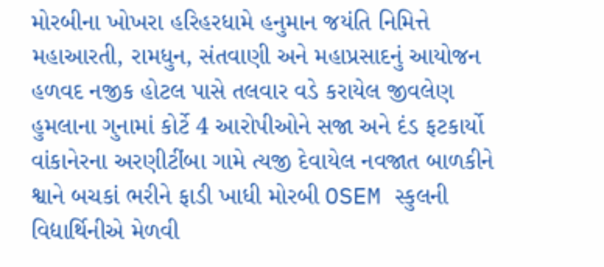મોરબીના ખોખરા હરિહરધામે હનુમાન જયંતિ નિમિત્તે મહાઆરતી, રામધુન, સંતવાણી અને મહાપ્રસાદનું આયોજન હળવદ નજીક હોટલ પાસે તલવાર વડે કરાયેલ જીવલેણ હુમલાના ગુનામાં કોર્ટે 4 આરોપીઓને સજા અને દંડ ફટકાર્યો વાંકાનેરના અરણીટીંબા ગામે ત્યજી દેવાયેલ નવજાત બાળકીને શ્વાને બચકાં ભરીને ફાડી ખાધી મોરબી OSEM સ્કુલની વિદ્યાર્થિનીએ મેળવી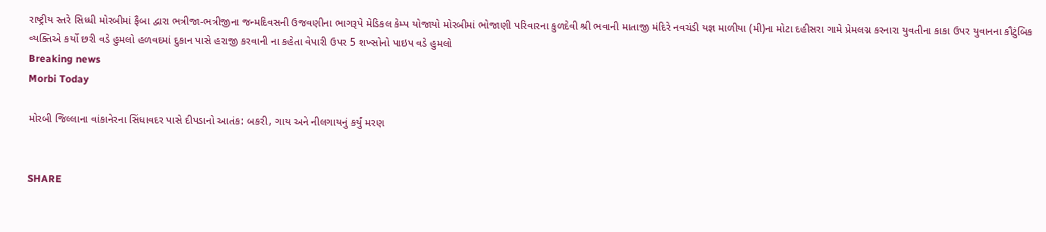રાષ્ટ્રીય સ્તરે સિધ્ધી મોરબીમાં ફૈબા દ્વારા ભત્રીજા-ભત્રીજીના જન્મદિવસની ઉજવણીના ભાગરૂપે મેડિકલ કેમ્પ યોજાયો મોરબીમાં ભોજાણી પરિવારના કુળદેવી શ્રી ભવાની માતાજી મંદિરે નવચંડી યજ્ઞ માળીયા (મી)ના મોટા દહીસરા ગામે પ્રેમલગ્ન કરનારા યુવતીના કાકા ઉપર યુવાનના કૌટુંબિક વ્યક્તિએ કર્યો છરી વડે હુમલો હળવદમાં દુકાન પાસે હરાજી કરવાની ના કહેતા વેપારી ઉપર 5 શખ્સોનો પાઇપ વડે હુમલો
Breaking news
Morbi Today

મોરબી જિલ્લાના વાંકાનેરના સિંધાવદર પાસે દીપડાનો આતંક: બકરી, ગાય અને નીલગાયનું કર્યું મરણ


SHARE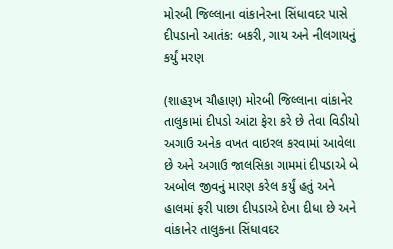મોરબી જિલ્લાના વાંકાનેરના સિંધાવદર પાસે દીપડાનો આતંક: બકરી, ગાય અને નીલગાયનું કર્યું મરણ

(શાહરૂખ ચૌહાણ) મોરબી જિલ્લાના વાંકાનેર તાલુકામાં દીપડો આંટા ફેરા કરે છે તેવા વિડીયો અગાઉ અનેક વખત વાઇરલ કરવામાં આવેલા છે અને અગાઉ જાલસિકા ગામમાં દીપડાએ બે અબોલ જીવનું મારણ કરેલ કર્યું હતું અને હાલમાં ફરી પાછા દીપડાએ દેખા દીધા છે અને વાંકાનેર તાલુકના સિંધાવદર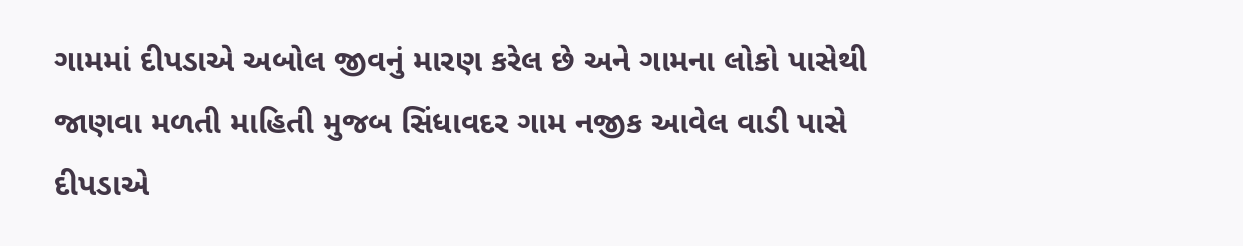ગામમાં દીપડાએ અબોલ જીવનું મારણ કરેલ છે અને ગામના લોકો પાસેથી જાણવા મળતી માહિતી મુજબ સિંધાવદર ગામ નજીક આવેલ વાડી પાસે દીપડાએ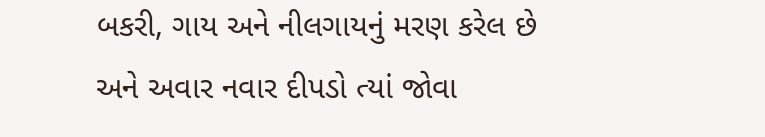બકરી, ગાય અને નીલગાયનું મરણ કરેલ છે અને અવાર નવાર દીપડો ત્યાં જોવા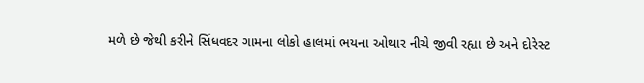મળે છે જેથી કરીને સિંધવદર ગામના લોકો હાલમાં ભયના ઓથાર નીચે જીવી રહ્યા છે અને દોરેસ્ટ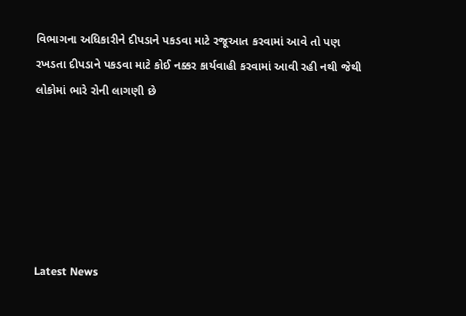વિભાગના અધિકારીને દીપડાને પકડવા માટે રજૂઆત કરવામાં આવે તો પણ રખડતા દીપડાને પકડવા માટે કોઈ નક્કર કાર્યવાહી કરવામાં આવી રહી નથી જેથી લોકોમાં ભારે રોની લાગણી છે






Latest News